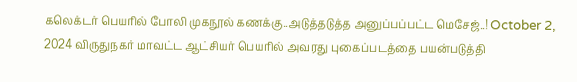கலெக்டர் பெயரில் போலி முகநூல் கணக்கு..அடுத்தடுத்த அனுப்பப்பட்ட மெசேஜ்..! October 2, 2024 விருதுநகர் மாவட்ட ஆட்சியர் பெயரில் அவரது புகைப்படத்தை பயன்படுத்தி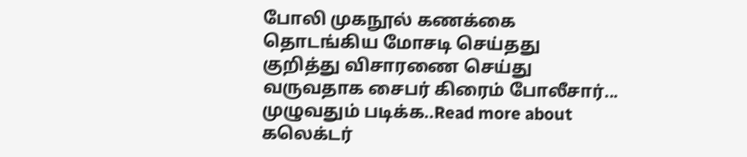போலி முகநூல் கணக்கை தொடங்கிய மோசடி செய்தது குறித்து விசாரணை செய்து வருவதாக சைபர் கிரைம் போலீசார்... முழுவதும் படிக்க..Read more about கலெக்டர்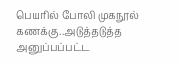பெயரில் போலி முகநூல் கணக்கு..அடுத்தடுத்த அனுப்பப்பட்ட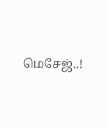மெசேஜ்..!